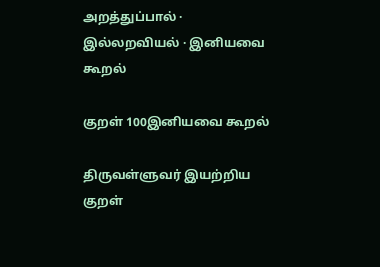அறத்துப்பால் · இல்லறவியல் · இனியவை கூறல்

குறள் 100இனியவை கூறல்

திருவள்ளுவர் இயற்றிய குறள்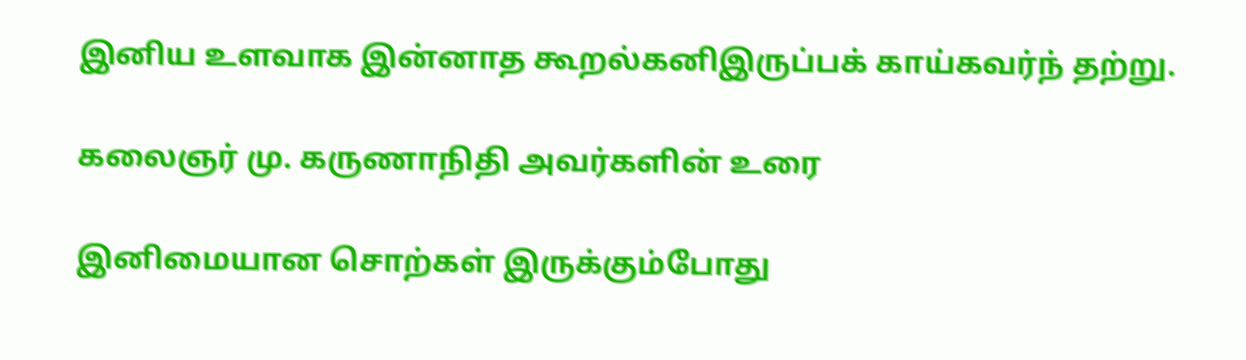இனிய உளவாக இன்னாத கூறல்கனிஇருப்பக் காய்கவர்ந் தற்று.

கலைஞர் மு. கருணாநிதி அவர்களின் உரை

இனிமையான சொற்கள் இருக்கும்போது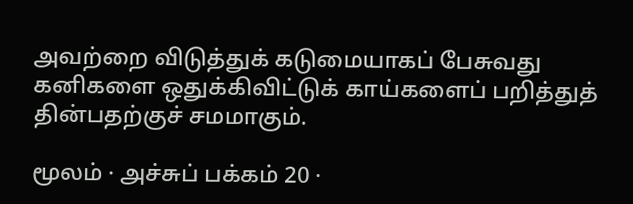அவற்றை விடுத்துக் கடுமையாகப் பேசுவது கனிகளை ஒதுக்கிவிட்டுக் காய்களைப் பறித்துத் தின்பதற்குச் சமமாகும்.

மூலம் · அச்சுப் பக்கம் 20 ·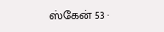ஸ்கேன் 53 ·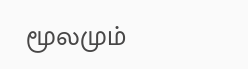மூலமும்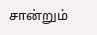சான்றும்